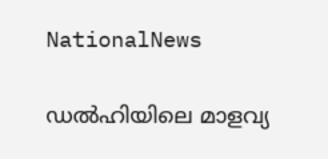NationalNews

ഡല്‍ഹിയിലെ മാളവ്യ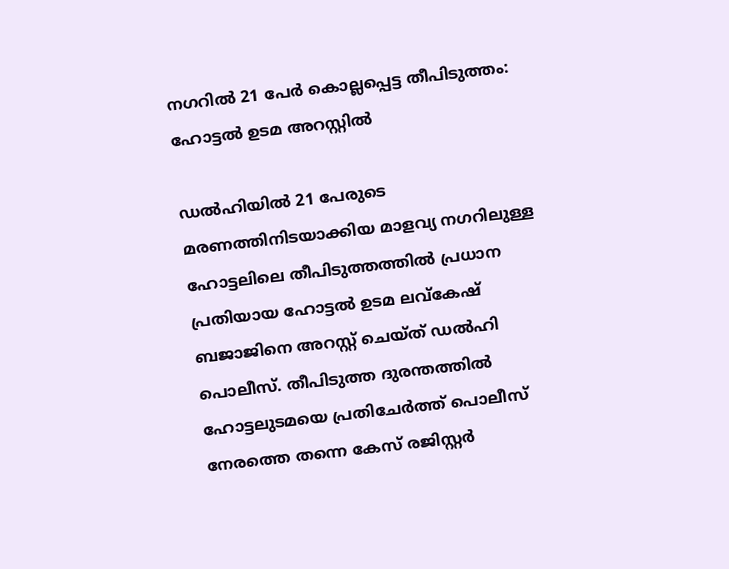നഗറിൽ 21 പേർ കൊല്ലപ്പെട്ട തീപിടുത്തം: ഹോട്ടൽ ഉടമ അറസ്റ്റിൽ

ഡല്‍ഹിയിൽ 21 പേരുടെ മരണത്തിനിടയാക്കിയ മാളവ്യ നഗറിലുള്ള ഹോട്ടലിലെ തീപിടുത്തത്തിൽ പ്രധാന പ്രതിയായ ഹോട്ടൽ ഉടമ ലവ്കേഷ് ബജാജിനെ അറസ്റ്റ് ചെയ്ത് ഡൽഹി പൊലീസ്. തീപിടുത്ത ദുരന്തത്തിൽ ഹോട്ടലുടമയെ പ്രതിചേർത്ത് പൊലീസ് നേരത്തെ തന്നെ കേസ് രജിസ്റ്റർ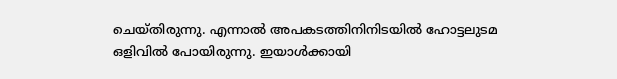ചെയ്തിരുന്നു. എന്നാൽ അപകടത്തിനിനിടയിൽ ഹോട്ടലുടമ ഒളിവിൽ പോയിരുന്നു. ഇയാൾക്കായി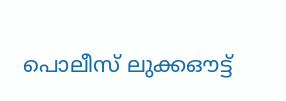പൊലീസ് ലുക്കഔട്ട്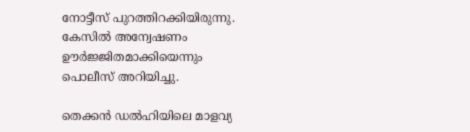നോട്ടീസ് പുറത്തിറക്കിയിരുന്നു. കേസിൽ അന്വേഷണം ഊർജ്ജിതമാക്കിയെന്നും പൊലീസ് അറിയിച്ചു.

തെക്കന്‍ ഡല്‍ഹിയിലെ മാളവ്യ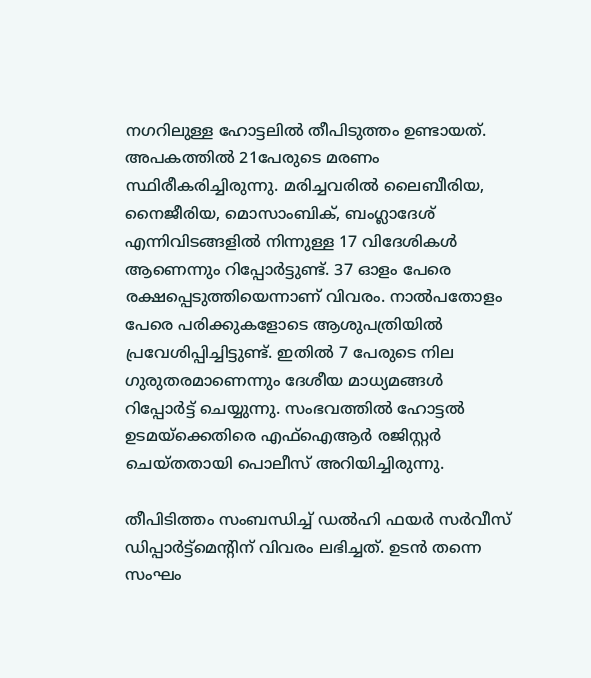നഗറിലുള്ള ഹോട്ടലില്‍ തീപിടുത്തം ഉണ്ടായത്. അപകത്തിൽ 21പേരുടെ മരണം സ്ഥിരീകരിച്ചിരുന്നു. മരിച്ചവരില്‍ ലൈബീരിയ, നൈജീരിയ, മൊസാംബിക്, ബംഗ്ലാദേശ് എന്നിവിടങ്ങളിൽ നിന്നുള്ള 17 വിദേശികള്‍ ആണെന്നും റിപ്പോര്‍ട്ടുണ്ട്. 37 ഓളം പേരെ രക്ഷപ്പെടുത്തിയെന്നാണ് വിവരം. നാല്‍പതോളം പേരെ പരിക്കുകളോടെ ആശുപത്രിയില്‍ പ്രവേശിപ്പിച്ചിട്ടുണ്ട്. ഇതില്‍ 7 പേരുടെ നില ഗുരുതരമാണെന്നും ദേശീയ മാധ്യമങ്ങൾ റിപ്പോർട്ട് ചെയ്യുന്നു. സംഭവത്തില്‍ ഹോട്ടല്‍ ഉടമയ്‌ക്കെതിരെ എഫ്‌ഐആര്‍ രജിസ്റ്റര്‍ ചെയ്തതായി പൊലീസ് അറിയിച്ചിരുന്നു.

തീപിടിത്തം സംബന്ധിച്ച് ഡല്‍ഹി ഫയര്‍ സര്‍വീസ് ഡിപ്പാര്‍ട്ട്‌മെന്റിന് വിവരം ലഭിച്ചത്. ഉടന്‍ തന്നെ സംഘം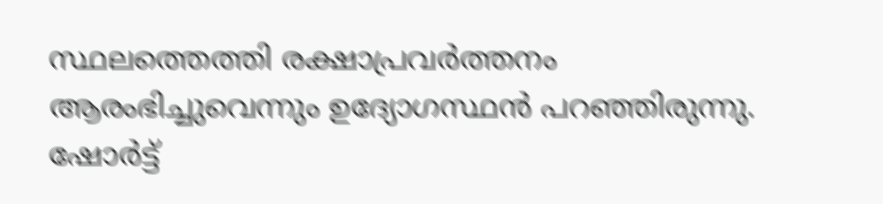സ്ഥലത്തെത്തി രക്ഷാപ്രവര്‍ത്തനം ആരംഭിച്ചുവെന്നും ഉദ്യോഗസ്ഥൻ പറഞ്ഞിരുന്നു. ഷോര്‍ട്ട്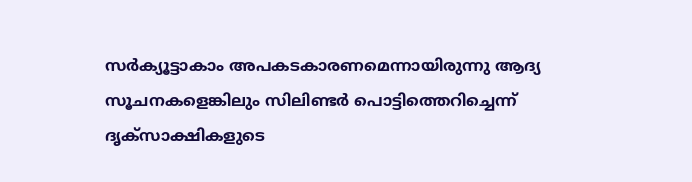സര്‍ക്യൂട്ടാകാം അപകടകാരണമെന്നായിരുന്നു ആദ്യ സൂചനകളെങ്കിലും സിലിണ്ടര്‍ പൊട്ടിത്തെറിച്ചെന്ന് ദൃക്‌സാക്ഷികളുടെ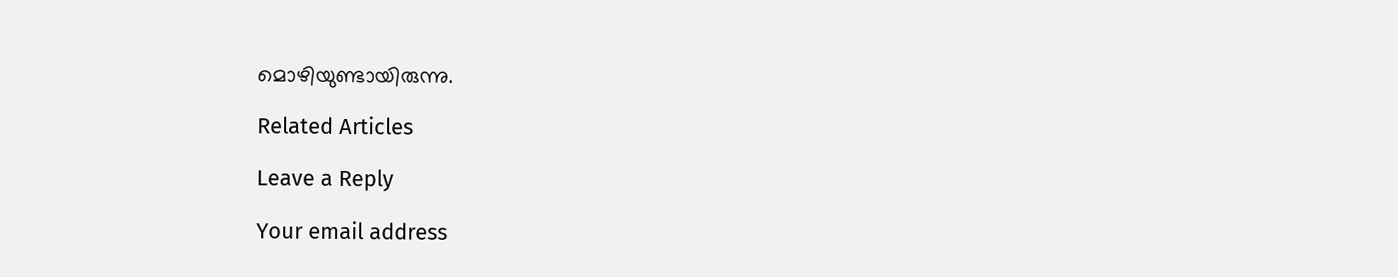മൊഴിയുണ്ടായിരുന്നു.

Related Articles

Leave a Reply

Your email address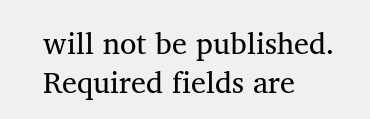will not be published. Required fields are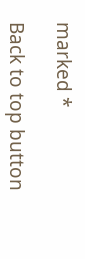marked *

Back to top button